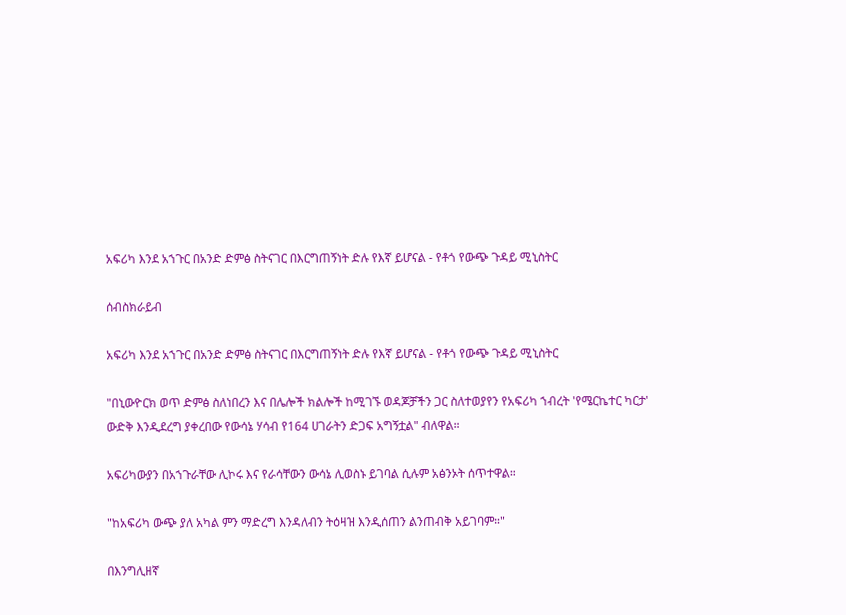አፍሪካ እንደ አኀጉር በአንድ ድምፅ ስትናገር በእርግጠኝነት ድሉ የእኛ ይሆናል - የቶጎ የውጭ ጉዳይ ሚኒስትር

ሰብስክራይብ

አፍሪካ እንደ አኀጉር በአንድ ድምፅ ስትናገር በእርግጠኝነት ድሉ የእኛ ይሆናል - የቶጎ የውጭ ጉዳይ ሚኒስትር

"በኒውዮርክ ወጥ ድምፅ ስለነበረን እና በሌሎች ክልሎች ከሚገኙ ወዳጆቻችን ጋር ስለተወያየን የአፍሪካ ኀብረት 'የሜርኬተር ካርታ' ውድቅ እንዲደረግ ያቀረበው የውሳኔ ሃሳብ የ164 ሀገራትን ድጋፍ አግኝቷል" ብለዋል።

አፍሪካውያን በአኀጉራቸው ሊኮሩ እና የራሳቸውን ውሳኔ ሊወስኑ ይገባል ሲሉም አፅንኦት ሰጥተዋል።

"ከአፍሪካ ውጭ ያለ አካል ምን ማድረግ እንዳለብን ትዕዛዝ እንዲሰጠን ልንጠብቅ አይገባም።"

በእንግሊዘኛ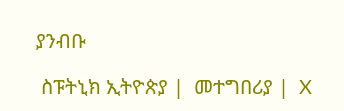ያንብቡ

 ስፑትኒክ ኢትዮጵያ |  መተግበሪያ |  X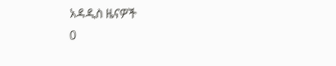አዳዲስ ዜናዎች
0